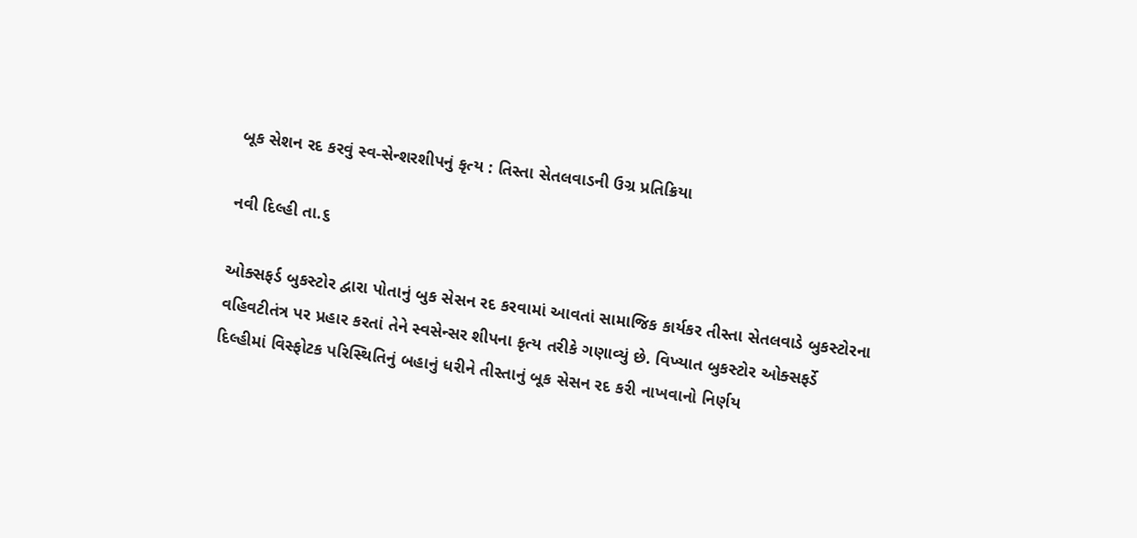બૂક સેશન રદ કરવું સ્વ-સેન્શરશીપનું કૃત્ય : તિસ્તા સેતલવાડની ઉગ્ર પ્રતિક્રિયા

નવી દિલ્હી તા.૬

ઓક્સફર્ડ બુકસ્ટોર દ્વારા પોતાનું બુક સેસન રદ કરવામાં આવતાં સામાજિક કાર્યકર તીસ્તા સેતલવાડે બુકસ્ટોરના વહિવટીતંત્ર પર પ્રહાર કરતાં તેને સ્વસેન્સર શીપના કૃત્ય તરીકે ગણાવ્યું છે. વિખ્યાત બુકસ્ટોર ઓક્સફર્ડે દિલ્હીમાં વિસ્ફોટક પરિસ્થિતિનું બહાનું ધરીને તીસ્તાનું બૂક સેસન રદ કરી નાખવાનો નિર્ણય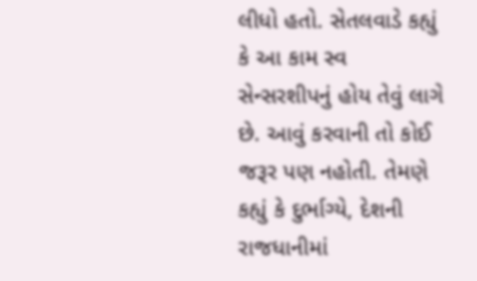લીધો હતો. સેતલવાડે કહ્યું કે આ કામ સ્વ સેન્સરશીપનું હોય તેવું લાગે છે. આવું કરવાની તો કોઈ જરૂર પણ નહોતી. તેમણે કહ્યું કે દુર્ભાગ્યે, દેશની રાજધાનીમાં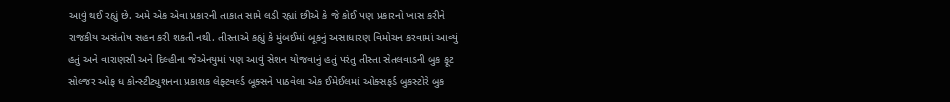આવું થઈ રહ્યું છે. અમે એક એવા પ્રકારની તાકાત સામે લડી રહ્યાં છીએ કે જે કોઈ પણ પ્રકારનો ખાસ કરીને રાજકીય અસંતોષ સહન કરી શકતી નથી. તીસ્તાએ કહ્યું કે મુંબઈમાં બૂકનું અસાધારણ વિમોચન કરવામાં આવ્યું હતું અને વારાણસી અને દિલ્હીના જેએનયુમાં પણ આવું સેશન યોજવાનું હતું પરંતુ તીસ્તા સેતલવાડની બુક ફૂટ સોલ્જર ઓફ ધ કોન્સ્ટીટ્યુશનના પ્રકાશક લેફ્ટવર્લ્ડ બૂક્સને પાઠવેલા એક ઈમેઈલમાં ઓક્સફર્ડ બુકસ્ટોરે બુક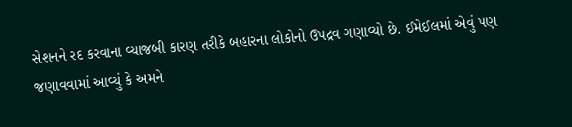સેશનને રદ કરવાના વ્યાજબી કારણ તરીકે બહારના લોકોનો ઉપદ્રવ ગણાવ્યો છે. ઈમેઈલમાં એવું પણ જણાવવામાં આવ્યું કે અમને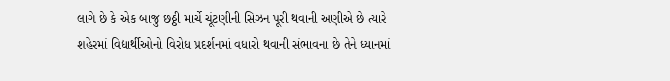લાગે છે કે એક બાજુ છઠ્ઠી માર્ચે ચૂંટણીની સિઝન પૂરી થવાની અણીએ છે ત્યારે શહેરમાં વિદ્યાર્થીઓનો વિરોધ પ્રદર્શનમાં વધારો થવાની સંભાવના છે તેને ધ્યાનમાં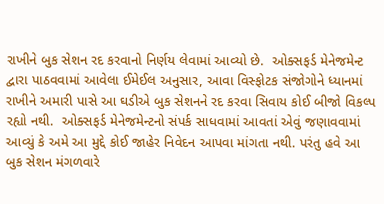રાખીને બુક સેશન રદ કરવાનો નિર્ણય લેવામાં આવ્યો છે.  ઓક્સફર્ડ મેનેજમેન્ટ દ્વારા પાઠવવામાં આવેલા ઈમેઈલ અનુસાર, આવા વિસ્ફોટક સંજોગોને ધ્યાનમાં રાખીને અમારી પાસે આ ઘડીએ બુક સેશનને રદ કરવા સિવાય કોઈ બીજો વિકલ્પ રહ્યો નથી.  ઓક્સફર્ડ મેનેજમેન્ટનો સંપર્ક સાધવામાં આવતાં એવું જણાવવામાં આવ્યું કે અમે આ મુદ્દે કોઈ જાહેર નિવેદન આપવા માંગતા નથી. પરંતુ હવે આ બુક સેશન મંગળવારે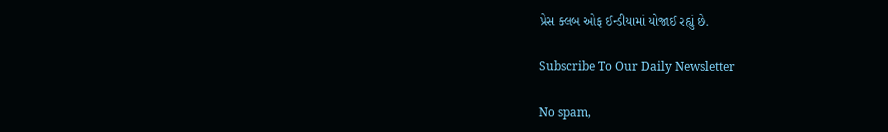પ્રેસ ક્લબ ઓફ ઈન્ડીયામાં યોજાઈ રહ્યું છે.

Subscribe To Our Daily Newsletter

No spam,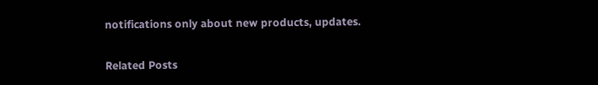notifications only about new products, updates.

Related Posts